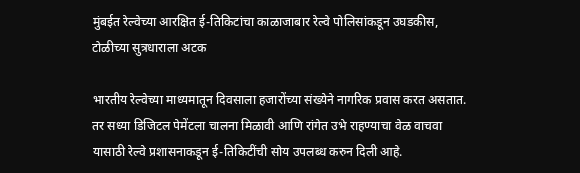मुंबईत रेल्वेच्या आरक्षित ई-तिकिटांचा काळाजाबार रेल्वे पोलिसांकडून उघडकीस, टोळीच्या सुत्रधाराला अटक

भारतीय रेल्वेच्या माध्यमातून दिवसाला हजारोंच्या संख्येने नागरिक प्रवास करत असतात. तर सध्या डिजिटल पेमेंटला चालना मिळावी आणि रांगेत उभे राहण्याचा वेळ वाचवा यासाठी रेल्वे प्रशासनाकडून ई-तिकिटींची सोय उपलब्ध करुन दिली आहे.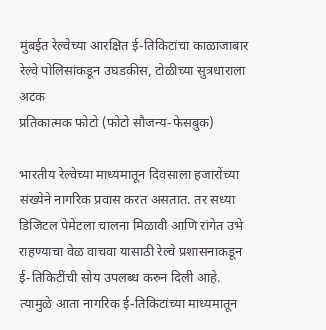मुंबईत रेल्वेच्या आरक्षित ई-तिकिटांचा काळाजाबार रेल्वे पोलिसांकडून उघडकीस, टोळीच्या सुत्रधाराला अटक
प्रतिकात्मक फोटो (फोटो सौजन्य-फेसबुक)

भारतीय रेल्वेच्या माध्यमातून दिवसाला हजारोंच्या संख्येने नागरिक प्रवास करत असतात. तर सध्या डिजिटल पेमेंटला चालना मिळावी आणि रांगेत उभे राहण्याचा वेळ वाचवा यासाठी रेल्वे प्रशासनाकडून ई-तिकिटींची सोय उपलब्ध करुन दिली आहे. त्यामुळे आता नागरिक ई-तिकिटांच्या माध्यमातून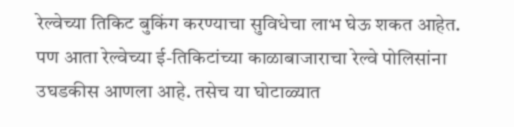रेल्वेच्या तिकिट बुकिंग करण्याचा सुविधेचा लाभ घेऊ शकत आहेत. पण आता रेल्वेच्या ई-तिकिटांच्या काळाबाजाराचा रेल्वे पोलिसांना उघडकीस आणला आहे. तसेच या घोटाळ्यात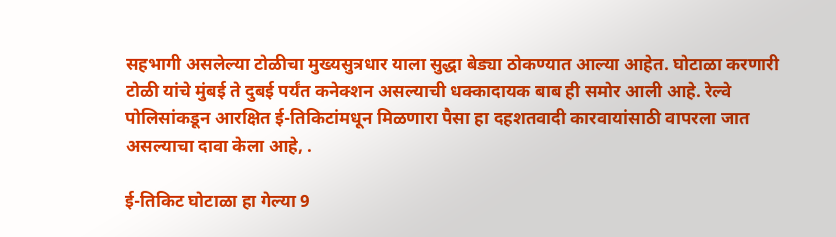सहभागी असलेल्या टोळीचा मुख्यसुत्रधार याला सुद्धा बेड्या ठोकण्यात आल्या आहेत. घोटाळा करणारी टोळी यांचे मुंबई ते दुबई पर्यंत कनेक्शन असल्याची धक्कादायक बाब ही समोर आली आहे. रेल्वे पोलिसांकडून आरक्षित ई-तिकिटांमधून मिळणारा पैसा हा दहशतवादी कारवायांसाठी वापरला जात असल्याचा दावा केला आहे, .

ई-तिकिट घोटाळा हा गेल्या 9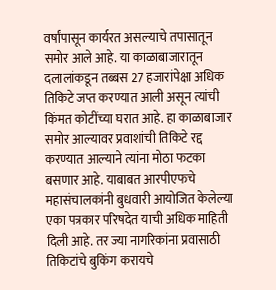वर्षांपासून कार्यरत असल्याचे तपासातून समोर आले आहे. या काळाबाजारातून दलालांकडून तब्बस 27 हजारांपेक्षा अधिक तिकिटे जप्त करण्यात आली असून त्यांची किंमत कोटींच्या घरात आहे. हा काळाबाजार समोर आल्यावर प्रवाशांची तिकिटे रद्द करण्यात आल्याने त्यांना मोठा फटका बसणार आहे. याबाबत आरपीएफचे महासंचालकांनी बुधवारी आयोजित केलेल्या एका पत्रकार परिषदेत याची अधिक माहिती दिली आहे. तर ज्या नागरिकांना प्रवासाठी तिकिटांचे बुकिंग करायचे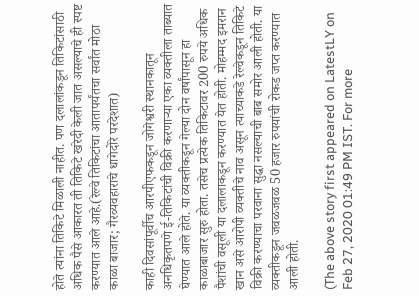होते त्यांना तिकिटे मिळाली नाहीत. पण दलालांकडून तिकिटांसाठी अधिक पैसे आकारत ती तिकिटे खरेदी केली जात असल्याचे ही स्पष्ट करण्यात आले आहे.(रेल्वे तिकिटांचा आतापर्यंतचा सर्वांत मोठा काळा बाजार; गैरव्यवहाराचे धागेदोरे परदेशात)

काही दिवसांपूर्वीच आरपीएफकडून जोगेश्वरी स्थानकातून अनधिकृतपणे ई-तिकिटांची विक्री करणाऱ्या एका व्यक्तीला ताब्यात घेण्यात आले होते. या व्यक्तीकडून गेल्या दोन वर्षांपासून हा काळाबाजार सुरु होता. तसेच प्रत्येक तिकिटावर 200 रुपये अधिक पैशांची वसूली या दलालाकडून करण्यात येत होती. मोहम्मद इमरान खान असे आरोपी व्यक्तीचे नाव असून त्याच्याकडे रेल्वेकडून तिकिटे विक्री करण्याचा परवाना सुद्धा नसल्याची बाब समोर आली होती. या व्यक्तीकडून जवळजवळ 50 हजार रुपयांची रोकड जप्त करण्यात आली होती.

(The above story first appeared on LatestLY on Feb 27, 2020 01:49 PM IST. For more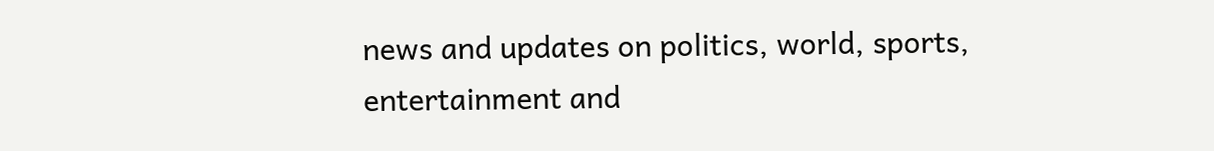news and updates on politics, world, sports, entertainment and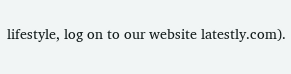lifestyle, log on to our website latestly.com).